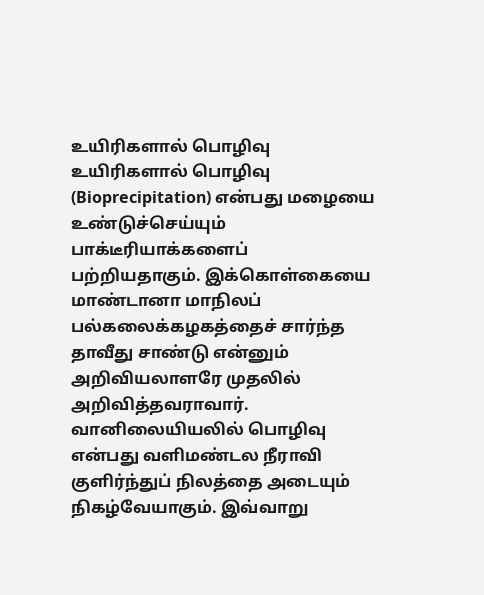உயிரிகளால் பொழிவு
உயிரிகளால் பொழிவு (Bioprecipitation) என்பது மழையை உண்டுச்செய்யும் பாக்டீரியாக்களைப் பற்றியதாகும். இக்கொள்கையை மாண்டானா மாநிலப் பல்கலைக்கழகத்தைச் சார்ந்த தாவீது சாண்டு என்னும் அறிவியலாளரே முதலில் அறிவித்தவராவார். வானிலையியலில் பொழிவு என்பது வளிமண்டல நீராவி குளிர்ந்துப் நிலத்தை அடையும் நிகழ்வேயாகும். இவ்வாறு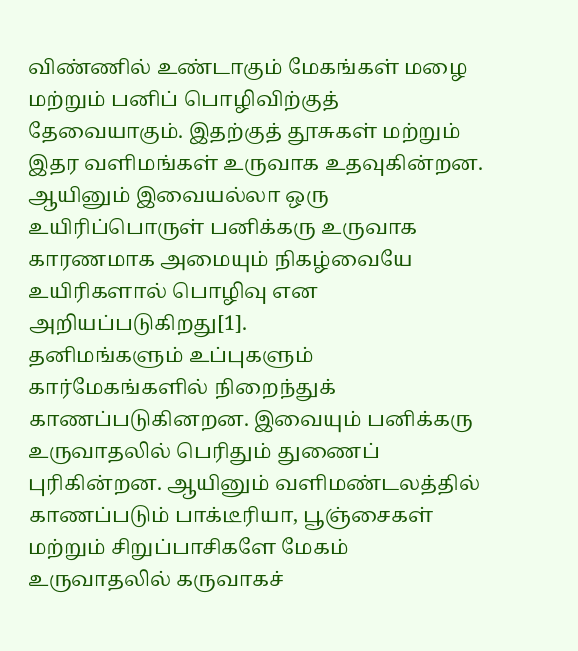விண்ணில் உண்டாகும் மேகங்கள் மழை மற்றும் பனிப் பொழிவிற்குத் தேவையாகும். இதற்குத் தூசுகள் மற்றும் இதர வளிமங்கள் உருவாக உதவுகின்றன. ஆயினும் இவையல்லா ஒரு உயிரிப்பொருள் பனிக்கரு உருவாக காரணமாக அமையும் நிகழ்வையே உயிரிகளால் பொழிவு என அறியப்படுகிறது[1].
தனிமங்களும் உப்புகளும் கார்மேகங்களில் நிறைந்துக் காணப்படுகினறன. இவையும் பனிக்கரு உருவாதலில் பெரிதும் துணைப் புரிகின்றன. ஆயினும் வளிமண்டலத்தில் காணப்படும் பாக்டீரியா, பூஞ்சைகள் மற்றும் சிறுப்பாசிகளே மேகம் உருவாதலில் கருவாகச்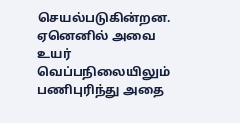செயல்படுகின்றன. ஏனெனில் அவை உயர் வெப்பநிலையிலும் பணிபுரிந்து அதை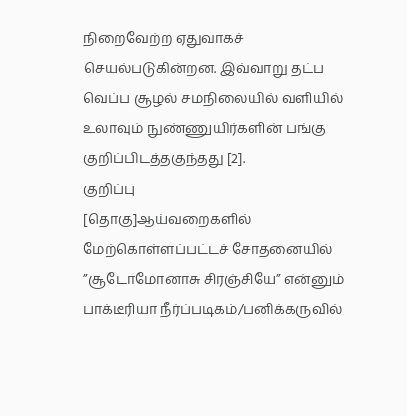நிறைவேற்ற ஏதுவாகச் செயல்படுகின்றன. இவ்வாறு தட்ப வெப்ப சூழல் சமநிலையில் வளியில் உலாவும் நுண்ணுயிர்களின் பங்கு குறிப்பிடத்தகுந்தது [2].
குறிப்பு
[தொகு]ஆய்வறைகளில் மேற்கொள்ளப்பட்டச் சோதனையில் ”சூடோமோனாசு சிரஞ்சியே” என்னும் பாக்டீரியா நீர்ப்படிகம்/பனிக்கருவில்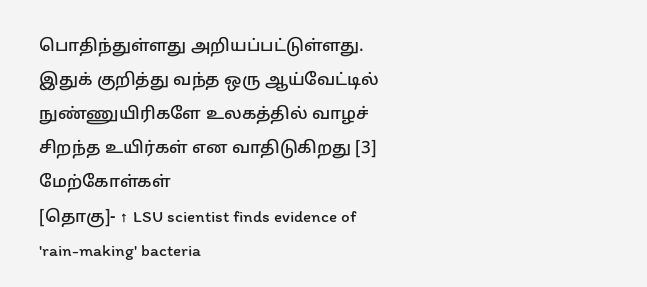பொதிந்துள்ளது அறியப்பட்டுள்ளது. இதுக் குறித்து வந்த ஒரு ஆய்வேட்டில் நுண்ணுயிரிகளே உலகத்தில் வாழச் சிறந்த உயிர்கள் என வாதிடுகிறது [3]
மேற்கோள்கள்
[தொகு]- ↑ LSU scientist finds evidence of 'rain-making' bacteria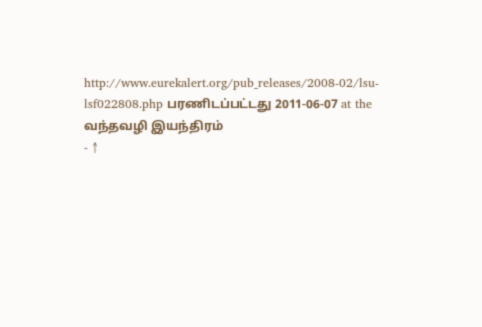http://www.eurekalert.org/pub_releases/2008-02/lsu-lsf022808.php பரணிடப்பட்டது 2011-06-07 at the வந்தவழி இயந்திரம்
- ↑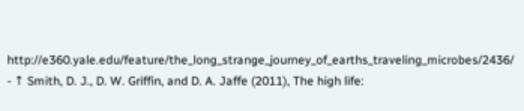http://e360.yale.edu/feature/the_long_strange_journey_of_earths_traveling_microbes/2436/
- ↑ Smith, D. J., D. W. Griffin, and D. A. Jaffe (2011), The high life: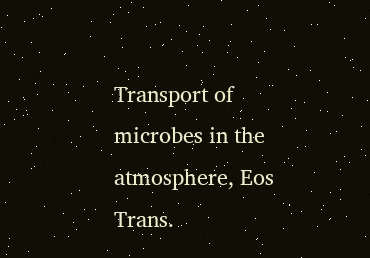Transport of microbes in the atmosphere, Eos Trans.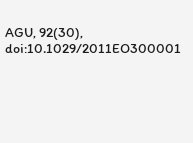AGU, 92(30), doi:10.1029/2011EO300001